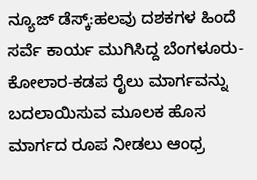ನ್ಯೂಜ್ ಡೆಸ್ಕ್:ಹಲವು ದಶಕಗಳ ಹಿಂದೆ ಸರ್ವೆ ಕಾರ್ಯ ಮುಗಿಸಿದ್ದ ಬೆಂಗಳೂರು-ಕೋಲಾರ-ಕಡಪ ರೈಲು ಮಾರ್ಗವನ್ನು ಬದಲಾಯಿಸುವ ಮೂಲಕ ಹೊಸ ಮಾರ್ಗದ ರೂಪ ನೀಡಲು ಆಂಧ್ರ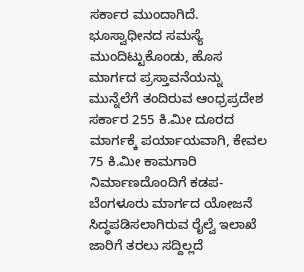ಸರ್ಕಾರ ಮುಂದಾಗಿದೆ.
ಭೂಸ್ವಾಧೀನದ ಸಮಸ್ಯೆ ಮುಂದಿಟ್ಟುಕೊಂಡು, ಹೊಸ ಮಾರ್ಗದ ಪ್ರಸ್ತಾವನೆಯನ್ನು ಮುನ್ನೆಲೆಗೆ ತಂದಿರುವ ಆಂಧ್ರಪ್ರದೇಶ ಸರ್ಕಾರ 255 ಕಿ.ಮೀ ದೂರದ ಮಾರ್ಗಕ್ಕೆ ಪರ್ಯಾಯವಾಗಿ, ಕೇವಲ 75 ಕಿ.ಮೀ ಕಾಮಗಾರಿ ನಿರ್ಮಾಣದೊಂದಿಗೆ ಕಡಪ-ಬೆಂಗಳೂರು ಮಾರ್ಗದ ಯೋಜನೆ ಸಿದ್ಧಪಡಿಸಲಾಗಿರುವ ರೈಲ್ವೆ ಇಲಾಖೆ ಜಾರಿಗೆ ತರಲು ಸದ್ದಿಲ್ಲದೆ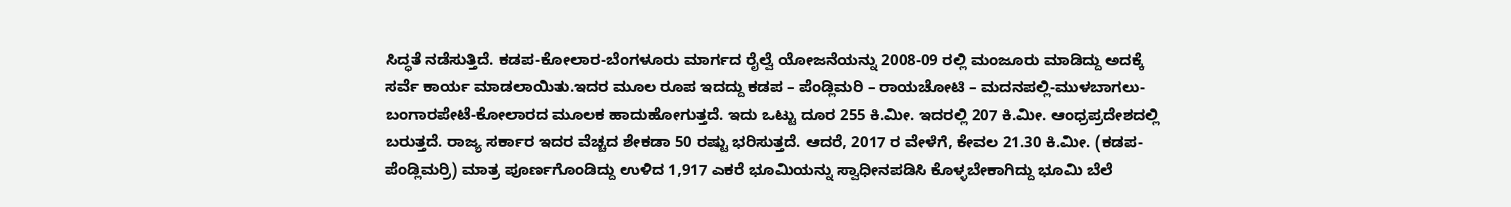ಸಿದ್ಧತೆ ನಡೆಸುತ್ತಿದೆ. ಕಡಪ-ಕೋಲಾರ-ಬೆಂಗಳೂರು ಮಾರ್ಗದ ರೈಲ್ವೆ ಯೋಜನೆಯನ್ನು 2008-09 ರಲ್ಲಿ ಮಂಜೂರು ಮಾಡಿದ್ದು ಅದಕ್ಕೆ ಸರ್ವೆ ಕಾರ್ಯ ಮಾಡಲಾಯಿತು.ಇದರ ಮೂಲ ರೂಪ ಇದದ್ದು ಕಡಪ – ಪೆಂಡ್ಲಿಮರಿ – ರಾಯಚೋಟಿ – ಮದನಪಲ್ಲಿ-ಮುಳಬಾಗಲು-ಬಂಗಾರಪೇಟೆ-ಕೋಲಾರದ ಮೂಲಕ ಹಾದುಹೋಗುತ್ತದೆ. ಇದು ಒಟ್ಟು ದೂರ 255 ಕಿ.ಮೀ. ಇದರಲ್ಲಿ 207 ಕಿ.ಮೀ. ಆಂಧ್ರಪ್ರದೇಶದಲ್ಲಿ ಬರುತ್ತದೆ. ರಾಜ್ಯ ಸರ್ಕಾರ ಇದರ ವೆಚ್ಚದ ಶೇಕಡಾ 50 ರಷ್ಟು ಭರಿಸುತ್ತದೆ. ಆದರೆ, 2017 ರ ವೇಳೆಗೆ, ಕೇವಲ 21.30 ಕಿ.ಮೀ. (ಕಡಪ-ಪೆಂಡ್ಲಿಮರ್ರಿ) ಮಾತ್ರ ಪೂರ್ಣಗೊಂಡಿದ್ದು ಉಳಿದ 1,917 ಎಕರೆ ಭೂಮಿಯನ್ನು ಸ್ವಾಧೀನಪಡಿಸಿ ಕೊಳ್ಳಬೇಕಾಗಿದ್ದು ಭೂಮಿ ಬೆಲೆ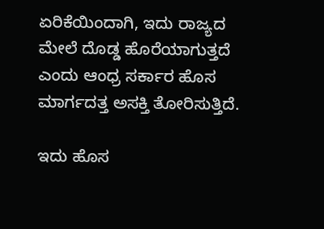ಏರಿಕೆಯಿಂದಾಗಿ, ಇದು ರಾಜ್ಯದ ಮೇಲೆ ದೊಡ್ಡ ಹೊರೆಯಾಗುತ್ತದೆ ಎಂದು ಆಂಧ್ರ ಸರ್ಕಾರ ಹೊಸ ಮಾರ್ಗದತ್ತ ಅಸಕ್ತಿ ತೋರಿಸುತ್ತಿದೆ.

ಇದು ಹೊಸ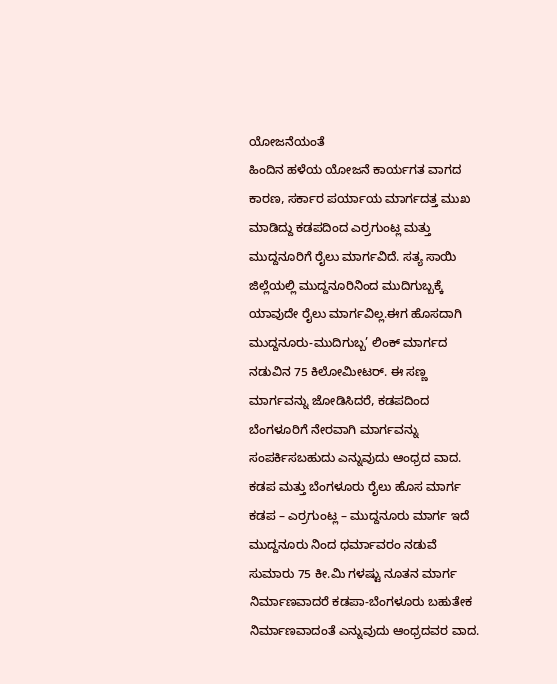ಯೋಜನೆಯಂತೆ
ಹಿಂದಿನ ಹಳೆಯ ಯೋಜನೆ ಕಾರ್ಯಗತ ವಾಗದ ಕಾರಣ, ಸರ್ಕಾರ ಪರ್ಯಾಯ ಮಾರ್ಗದತ್ತ ಮುಖ ಮಾಡಿದ್ದು ಕಡಪದಿಂದ ಎರ್ರಗುಂಟ್ಲ ಮತ್ತು ಮುದ್ದನೂರಿಗೆ ರೈಲು ಮಾರ್ಗವಿದೆ. ಸತ್ಯ ಸಾಯಿ ಜಿಲ್ಲೆಯಲ್ಲಿ ಮುದ್ದನೂರಿನಿಂದ ಮುದಿಗುಬ್ಬಕ್ಕೆ ಯಾವುದೇ ರೈಲು ಮಾರ್ಗವಿಲ್ಲ.ಈಗ ಹೊಸದಾಗಿ ಮುದ್ದನೂರು-ಮುದಿಗುಬ್ಬ’ ಲಿಂಕ್ ಮಾರ್ಗದ ನಡುವಿನ 75 ಕಿಲೋಮೀಟರ್. ಈ ಸಣ್ಣ ಮಾರ್ಗವನ್ನು ಜೋಡಿಸಿದರೆ, ಕಡಪದಿಂದ ಬೆಂಗಳೂರಿಗೆ ನೇರವಾಗಿ ಮಾರ್ಗವನ್ನು ಸಂಪರ್ಕಿಸಬಹುದು ಎನ್ನುವುದು ಆಂಧ್ರದ ವಾದ.
ಕಡಪ ಮತ್ತು ಬೆಂಗಳೂರು ರೈಲು ಹೊಸ ಮಾರ್ಗ
ಕಡಪ – ಎರ್ರಗುಂಟ್ಲ – ಮುದ್ದನೂರು ಮಾರ್ಗ ಇದೆ ಮುದ್ದನೂರು ನಿಂದ ಧರ್ಮಾವರಂ ನಡುವೆ ಸುಮಾರು 75 ಕೀ.ಮಿ ಗಳಷ್ಟು ನೂತನ ಮಾರ್ಗ ನಿರ್ಮಾಣವಾದರೆ ಕಡಪಾ-ಬೆಂಗಳೂರು ಬಹುತೇಕ ನಿರ್ಮಾಣವಾದಂತೆ ಎನ್ನುವುದು ಆಂಧ್ರದವರ ವಾದ.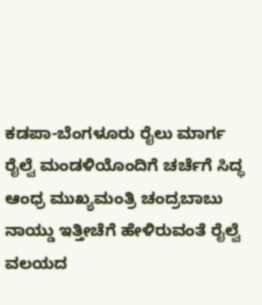ಕಡಪಾ-ಬೆಂಗಳೂರು ರೈಲು ಮಾರ್ಗ ರೈಲ್ವೆ ಮಂಡಳಿಯೊಂದಿಗೆ ಚರ್ಚೆಗೆ ಸಿದ್ಧ
ಆಂಧ್ರ ಮುಖ್ಯಮಂತ್ರಿ ಚಂದ್ರಬಾಬು ನಾಯ್ಡು ಇತ್ತೀಚೆಗೆ ಹೇಳಿರುವಂತೆ ರೈಲ್ವೆ ವಲಯದ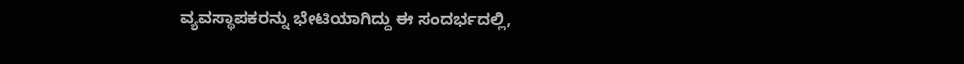ವ್ಯವಸ್ಥಾಪಕರನ್ನು ಭೇಟಿಯಾಗಿದ್ದು ಈ ಸಂದರ್ಭದಲ್ಲಿ,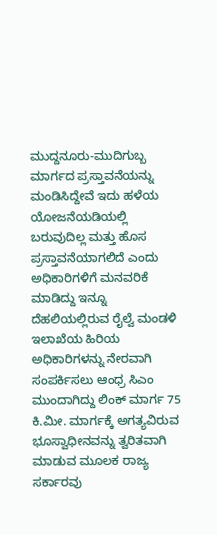ಮುದ್ದನೂರು-ಮುದಿಗುಬ್ಬ ಮಾರ್ಗದ ಪ್ರಸ್ತಾವನೆಯನ್ನು ಮಂಡಿಸಿದ್ದೇವೆ ಇದು ಹಳೆಯ ಯೋಜನೆಯಡಿಯಲ್ಲಿ ಬರುವುದಿಲ್ಲ ಮತ್ತು ಹೊಸ ಪ್ರಸ್ತಾವನೆಯಾಗಲಿದೆ ಎಂದು ಅಧಿಕಾರಿಗಳಿಗೆ ಮನವರಿಕೆ ಮಾಡಿದ್ದು ಇನ್ನೂ ದೆಹಲಿಯಲ್ಲಿರುವ ರೈಲ್ವೆ ಮಂಡಳಿ ಇಲಾಖೆಯ ಹಿರಿಯ ಅಧಿಕಾರಿಗಳನ್ನು ನೇರವಾಗಿ ಸಂಪರ್ಕಿಸಲು ಆಂಧ್ರ ಸಿಎಂ ಮುಂದಾಗಿದ್ದು ಲಿಂಕ್ ಮಾರ್ಗ 75 ಕಿ.ಮೀ. ಮಾರ್ಗಕ್ಕೆ ಅಗತ್ಯವಿರುವ ಭೂಸ್ವಾಧೀನವನ್ನು ತ್ವರಿತವಾಗಿ ಮಾಡುವ ಮೂಲಕ ರಾಜ್ಯ ಸರ್ಕಾರವು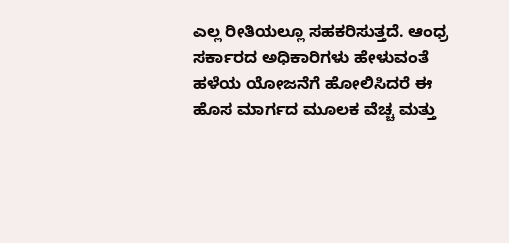ಎಲ್ಲ ರೀತಿಯಲ್ಲೂ ಸಹಕರಿಸುತ್ತದೆ. ಆಂಧ್ರ ಸರ್ಕಾರದ ಅಧಿಕಾರಿಗಳು ಹೇಳುವಂತೆ ಹಳೆಯ ಯೋಜನೆಗೆ ಹೋಲಿಸಿದರೆ ಈ ಹೊಸ ಮಾರ್ಗದ ಮೂಲಕ ವೆಚ್ಚ ಮತ್ತು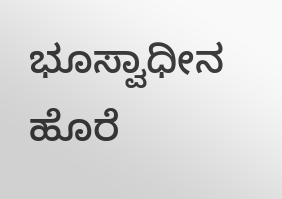ಭೂಸ್ವಾಧೀನ ಹೊರೆ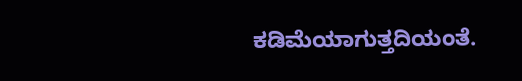ಕಡಿಮೆಯಾಗುತ್ತದಿಯಂತೆ.